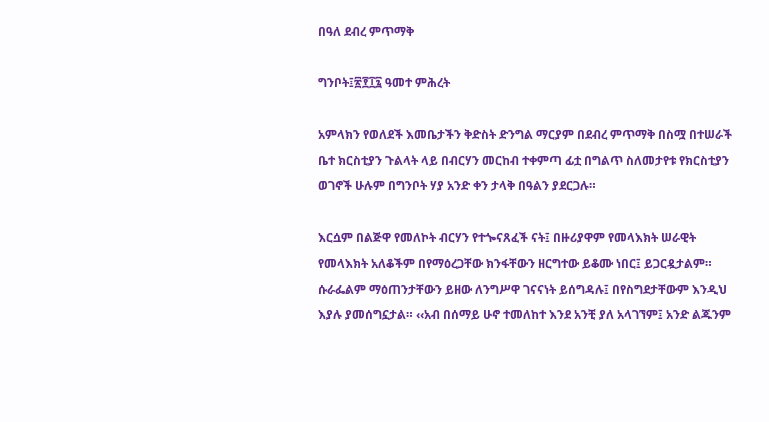በዓለ ደብረ ምጥማቅ

ግንቦት፤፳፻፲፯ ዓመተ ምሕረት

አምላክን የወለደች እመቤታችን ቅድስት ድንግል ማርያም በደብረ ምጥማቅ በስሟ በተሠራች ቤተ ክርስቲያን ጉልላት ላይ በብርሃን መርከብ ተቀምጣ ፊቷ በግልጥ ስለመታየቱ የክርስቲያን ወገኖች ሁሉም በግንቦት ሃያ አንድ ቀን ታላቅ በዓልን ያደርጋሉ።

እርሷም በልጅዋ የመለኮት ብርሃን የተጐናጸፈች ናት፤ በዙሪያዋም የመላእክት ሠራዊት የመላእክት አለቆችም በየማዕረጋቸው ክንፋቸውን ዘርግተው ይቆሙ ነበር፤ ይጋርዷታልም። ሱራፌልም ማዕጠንታቸውን ይዘው ለንግሥዋ ገናናነት ይሰግዳሉ፤ በየስግደታቸውም እንዲህ እያሉ ያመሰግኗታል። ‹‹አብ በሰማይ ሁኖ ተመለከተ እንደ አንቺ ያለ አላገኘም፤ አንድ ልጁንም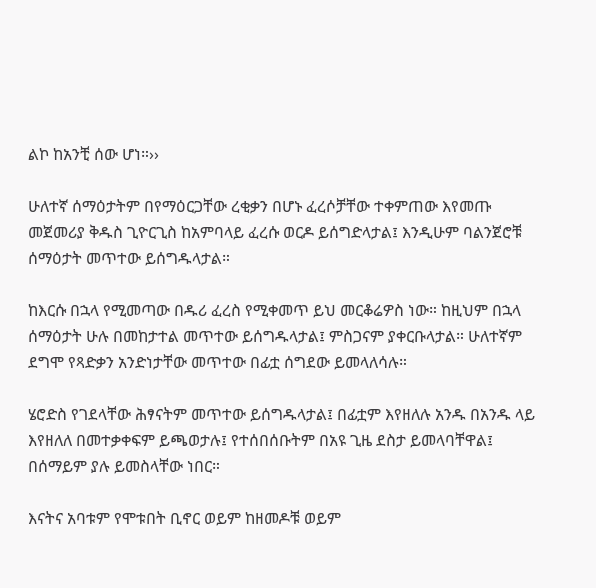ልኮ ከአንቺ ሰው ሆነ።››

ሁለተኛ ሰማዕታትም በየማዕርጋቸው ረቂቃን በሆኑ ፈረሶቻቸው ተቀምጠው እየመጡ መጀመሪያ ቅዱስ ጊዮርጊስ ከአምባላይ ፈረሱ ወርዶ ይሰግድላታል፤ እንዲሁም ባልንጀሮቹ ሰማዕታት መጥተው ይሰግዱላታል።

ከእርሱ በኋላ የሚመጣው በዱሪ ፈረስ የሚቀመጥ ይህ መርቆሬዎስ ነው። ከዚህም በኋላ ሰማዕታት ሁሉ በመከታተል መጥተው ይሰግዱላታል፤ ምስጋናም ያቀርቡላታል። ሁለተኛም ደግሞ የጻድቃን አንድነታቸው መጥተው በፊቷ ሰግደው ይመላለሳሉ።

ሄሮድስ የገደላቸው ሕፃናትም መጥተው ይሰግዱላታል፤ በፊቷም እየዘለሉ አንዱ በአንዱ ላይ እየዘለለ በመተቃቀፍም ይጫወታሉ፤ የተሰበሰቡትም በአዩ ጊዜ ደስታ ይመላባቸዋል፤ በሰማይም ያሉ ይመስላቸው ነበር።

እናትና አባቱም የሞቱበት ቢኖር ወይም ከዘመዶቹ ወይም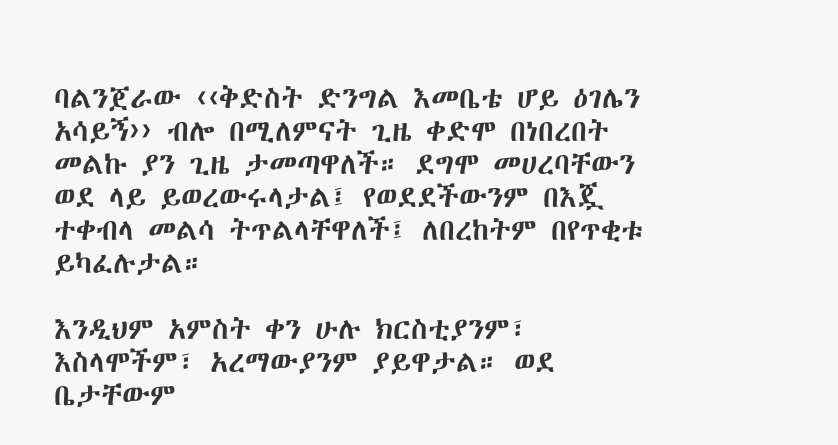ባልንጀራው ‹‹ቅድስት ድንግል እመቤቴ ሆይ ዕገሌን አሳይኝ›› ብሎ በሚለምናት ጊዜ ቀድሞ በነበረበት መልኩ ያን ጊዜ ታመጣዋለች። ደግሞ መሀረባቸውን ወደ ላይ ይወረውሩላታል፤ የወደደችውንም በእጇ ተቀብላ መልሳ ትጥልላቸዋለች፤ ለበረከትም በየጥቂቱ ይካፈሉታል።

እንዲህም አምስት ቀን ሁሉ ክርስቲያንም፣ እስላሞችም፣ አረማውያንም ያይዋታል። ወደ ቤታቸውም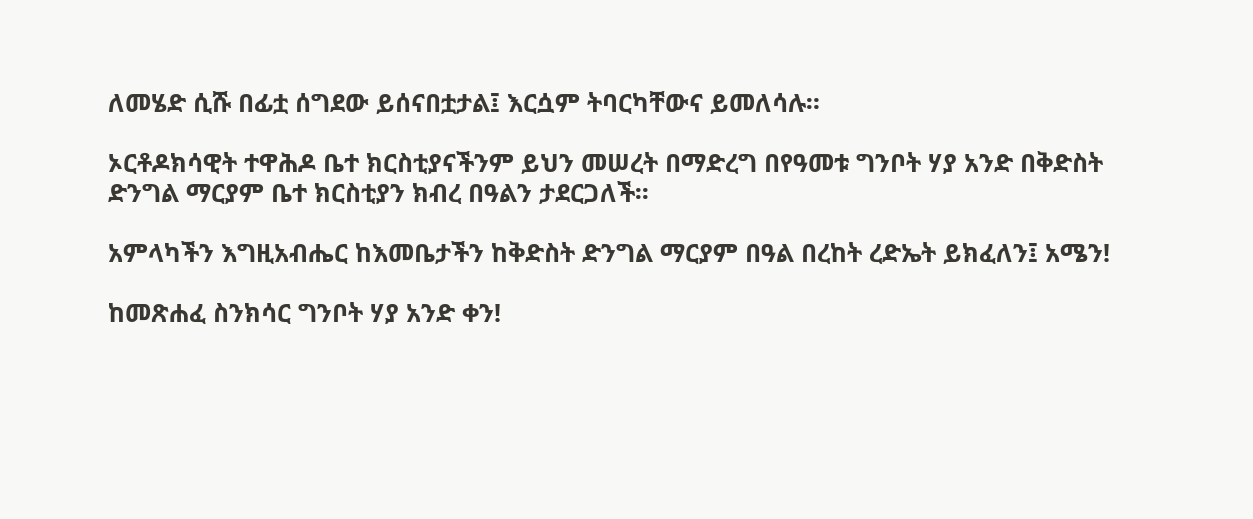ለመሄድ ሲሹ በፊቷ ሰግደው ይሰናበቷታል፤ እርሷም ትባርካቸውና ይመለሳሉ።

ኦርቶዶክሳዊት ተዋሕዶ ቤተ ክርስቲያናችንም ይህን መሠረት በማድረግ በየዓመቱ ግንቦት ሃያ አንድ በቅድስት ድንግል ማርያም ቤተ ክርስቲያን ክብረ በዓልን ታደርጋለች፡፡

አምላካችን እግዚአብሔር ከእመቤታችን ከቅድስት ድንግል ማርያም በዓል በረከት ረድኤት ይክፈለን፤ አሜን!

ከመጽሐፈ ስንክሳር ግንቦት ሃያ አንድ ቀን!